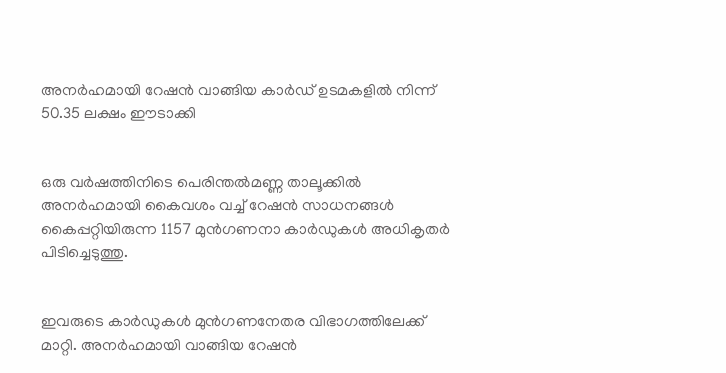അനർഹമായി റേഷൻ വാങ്ങിയ കാർഡ് ഉടമകളിൽ നിന്ന് 50.35 ലക്ഷം ഈടാക്കി


ഒരു വർഷത്തിനിടെ പെരിന്തൽമണ്ണ താലൂക്കിൽ അനർഹമായി കൈവശം വച്ച് റേഷൻ സാധനങ്ങൾ കൈപ്പറ്റിയിരുന്ന 1157 മുൻഗണനാ കാർഡുകൾ അധികൃതർ പിടിച്ചെടുത്തു.


ഇവരുടെ കാർഡുകൾ മുൻഗണനേതര വിഭാഗത്തിലേക്ക് മാറ്റി. അനർഹമായി വാങ്ങിയ റേഷൻ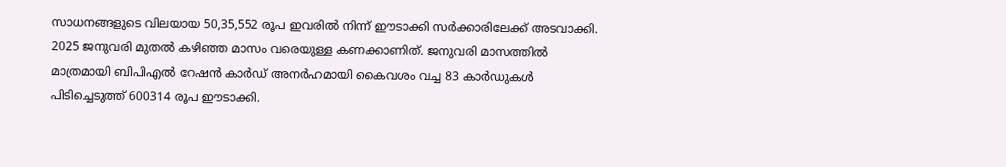സാധനങ്ങളുടെ വിലയായ 50,35,552 രൂപ ഇവരിൽ നിന്ന് ഈടാക്കി സർക്കാരിലേക്ക് അടവാക്കി. 2025 ജനുവരി മുതൽ കഴിഞ്ഞ മാസം വരെയുള്ള കണക്കാണിത്. ജനുവരി മാസത്തിൽ മാത്രമായി ബിപിഎൽ റേഷൻ കാർഡ് അനർഹമായി കൈവശം വച്ച 83 കാർഡുകൾ പിടിച്ചെടുത്ത് 600314 രൂപ ഈടാക്കി.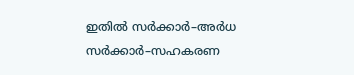ഇതിൽ സർക്കാർ–അർധ സർക്കാർ–സഹകരണ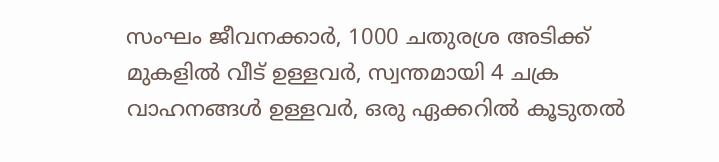സംഘം ജീവനക്കാർ, 1000 ചതുരശ്ര അടിക്ക് മുകളിൽ വീട് ഉള്ളവർ, സ്വന്തമായി 4 ചക്ര വാഹനങ്ങൾ ഉള്ളവർ, ഒരു ഏക്കറിൽ കൂട‌ുതൽ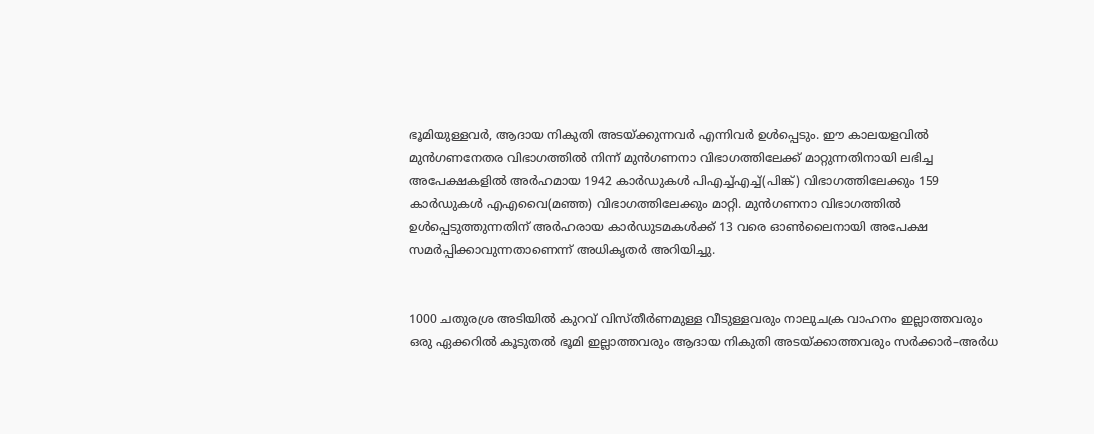ഭൂമിയുള്ളവർ, ആദായ നികുതി അടയ്ക്കുന്നവർ എന്നിവർ ഉൾപ്പെടും. ഈ കാലയളവിൽ മുൻഗണനേതര വിഭാഗത്തിൽ നിന്ന് മുൻഗണനാ വിഭാഗത്തിലേക്ക് മാറ്റുന്നതിനായി ലഭിച്ച അപേക്ഷകളിൽ അർഹമായ 1942 കാർഡുകൾ പിഎച്ച്എച്ച്(പിങ്ക്) വിഭാഗത്തിലേക്കും 159 കാർഡുകൾ എഎവൈ(മഞ്ഞ) വിഭാഗത്തിലേക്കും മാറ്റി. മുൻഗണനാ വിഭാഗത്തിൽ ഉൾപ്പെടുത്തുന്നതിന് അർഹരായ കാർഡുടമകൾക്ക് 13 വരെ ഓൺലൈനായി അപേക്ഷ സമർപ്പിക്കാവുന്നതാണെന്ന് അധികൃതർ അറിയിച്ചു.


1000 ചതുരശ്ര അടിയിൽ കുറവ് വിസ്‌തീർണമുള്ള വീടുള്ളവരും നാലുചക്ര വാഹനം ഇല്ലാത്തവരും ഒരു ഏക്കറിൽ കൂടുതൽ ഭൂമി ഇല്ലാത്തവരും ആദായ നികുതി അടയ്‌ക്കാത്തവരും സർക്കാർ–അർധ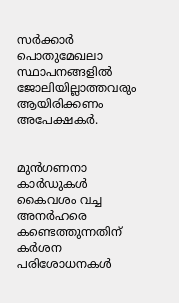സർക്കാർ പൊതുമേഖലാ സ്ഥാപനങ്ങളിൽ ജോലിയില്ലാത്തവരും ആയിരിക്കണം അപേക്ഷകർ.


മുൻഗണനാ കാർഡുകൾ കൈവശം വച്ച അനർഹരെ കണ്ടെത്തുന്നതിന് കർശന പരിശോധനകൾ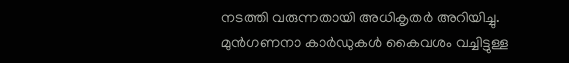നടത്തി വരുന്നതായി അധികൃതർ അറിയിച്ചു. മുൻഗണനാ കാർഡുകൾ കൈവശം വച്ചിട്ടുള്ള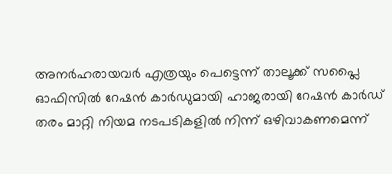അനർഹരായവർ എത്രയും പെട്ടെന്ന് താലൂക്ക് സപ്ലൈ ഓഫിസിൽ റേഷൻ കാർഡുമായി ഹാജരായി റേഷൻ കാർഡ് തരം മാറ്റി നിയമ നടപടികളിൽ നിന്ന് ഒഴിവാകണമെന്ന്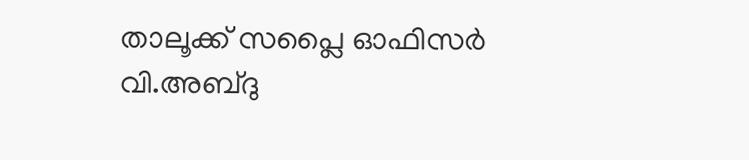താലൂക്ക് സപ്ലൈ ഓഫിസർ വി.അബ്‌ദു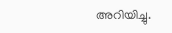അറിയിച്ചു.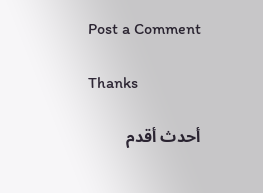Post a Comment

Thanks

أحدث أقدم